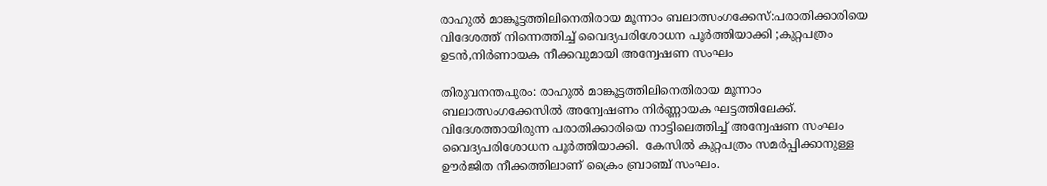രാഹുൽ മാങ്കൂട്ടത്തിലിനെതിരായ മൂന്നാം ബലാത്സംഗക്കേസ്:പരാതിക്കാരിയെ വിദേശത്ത് നിന്നെത്തിച്ച് വൈദ്യപരിശോധന പൂർത്തിയാക്കി ;കുറ്റപത്രം ഉടൻ,നിർണായക നീക്കവുമായി അ‌ന്വേഷണ സംഘം

തിരുവനന്തപുരം: രാഹുൽ മാങ്കൂട്ടത്തിലിനെതിരായ മൂന്നാം ബലാത്സംഗക്കേസിൽ അന്വേഷണം നിർണ്ണായക ഘട്ടത്തിലേക്ക്. വിദേശത്തായിരുന്ന പരാതിക്കാരിയെ നാട്ടിലെത്തിച്ച് അന്വേഷണ സംഘം വൈദ്യപരിശോധന പൂർത്തിയാക്കി.  കേസിൽ കുറ്റപത്രം സമർപ്പിക്കാനുള്ള ഊർജിത നീക്കത്തിലാണ് ക്രൈം ബ്രാഞ്ച് സംഘം.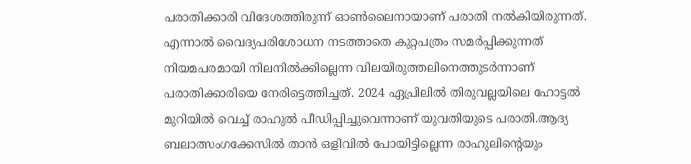പരാതിക്കാരി വിദേശത്തിരുന്ന് ഓൺലൈനായാണ് പരാതി നൽകിയിരുന്നത്. എന്നാൽ വൈദ്യപരിശോധന നടത്താതെ കുറ്റപത്രം സമർപ്പിക്കുന്നത് നിയമപരമായി നിലനിൽക്കില്ലെന്ന വിലയിരുത്തലിനെത്തുടർന്നാണ് പരാതിക്കാരിയെ നേരിട്ടെത്തിച്ചത്. 2024 ഏപ്രിലിൽ തിരുവല്ലയിലെ ഹോട്ടൽ മുറിയിൽ വെച്ച് രാഹുൽ പീഡിപ്പിച്ചുവെന്നാണ് യുവതിയുടെ പരാതി.ആദ്യ ബലാത്സംഗക്കേസിൽ താൻ ഒളിവിൽ പോയിട്ടില്ലെന്ന രാഹുലിന്റെയും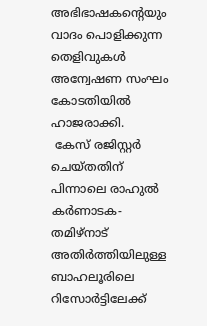അഭിഭാഷകന്റെയും വാദം പൊളിക്കുന്ന തെളിവുകൾ അന്വേഷണ സംഘം കോടതിയിൽ ഹാജരാക്കി.
 കേസ് രജിസ്റ്റർ ചെയ്തതിന് പിന്നാലെ രാഹുൽ കർണാടക-തമിഴ്നാട് അതിർത്തിയിലുള്ള ബാഹലൂരിലെ റിസോർട്ടിലേക്ക്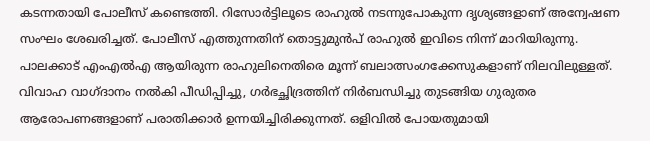കടന്നതായി പോലീസ് കണ്ടെത്തി. റിസോർട്ടിലൂടെ രാഹുൽ നടന്നുപോകുന്ന ദൃശ്യങ്ങളാണ് അന്വേഷണ സംഘം ശേഖരിച്ചത്. പോലീസ് എത്തുന്നതിന് തൊട്ടുമുൻപ് രാഹുൽ ഇവിടെ നിന്ന് മാറിയിരുന്നു.
പാലക്കാട് എംഎൽഎ ആയിരുന്ന രാഹുലിനെതിരെ മൂന്ന് ബലാത്സംഗക്കേസുകളാണ് നിലവിലുള്ളത്. വിവാഹ വാഗ്ദാനം നൽകി പീഡിപ്പിച്ചു, ഗർഭച്ഛിദ്രത്തിന് നിർബന്ധിച്ചു തുടങ്ങിയ ഗുരുതര ആരോപണങ്ങളാണ് പരാതിക്കാർ ഉന്നയിച്ചിരിക്കുന്നത്. ഒളിവിൽ പോയതുമായി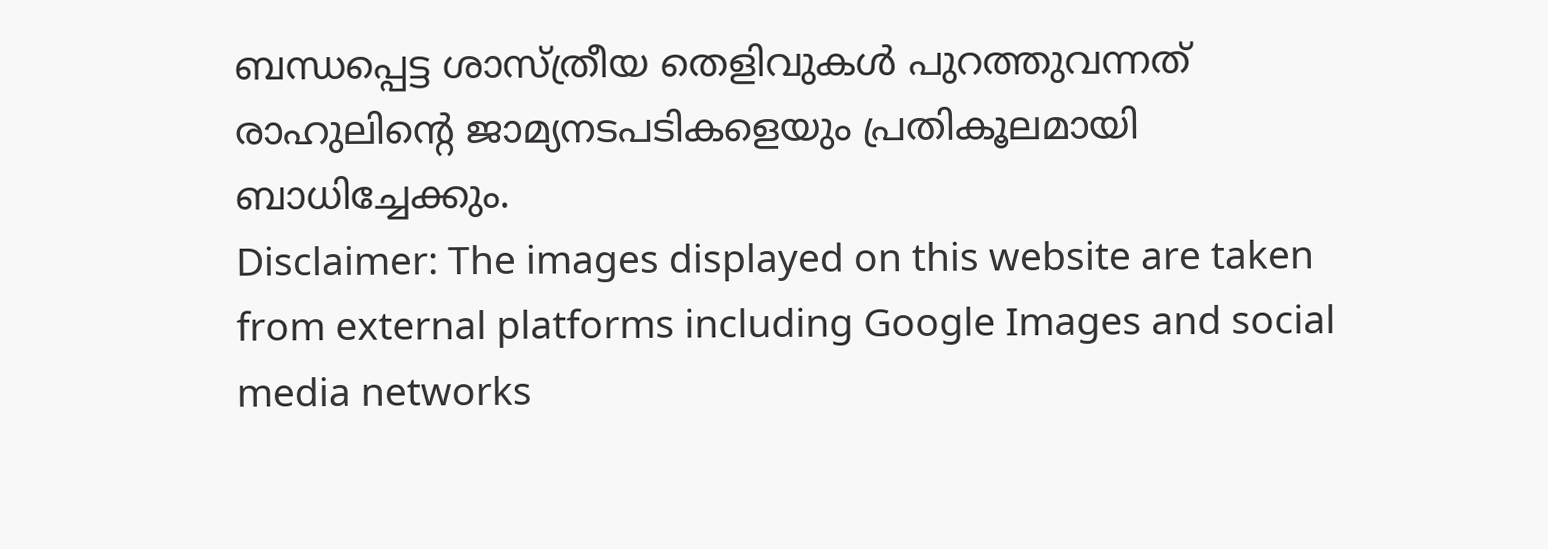ബന്ധപ്പെട്ട ശാസ്ത്രീയ തെളിവുകൾ പുറത്തുവന്നത് രാഹുലിന്റെ ജാമ്യനടപടികളെയും പ്രതികൂലമായി ബാധിച്ചേക്കും.
Disclaimer: The images displayed on this website are taken from external platforms including Google Images and social media networks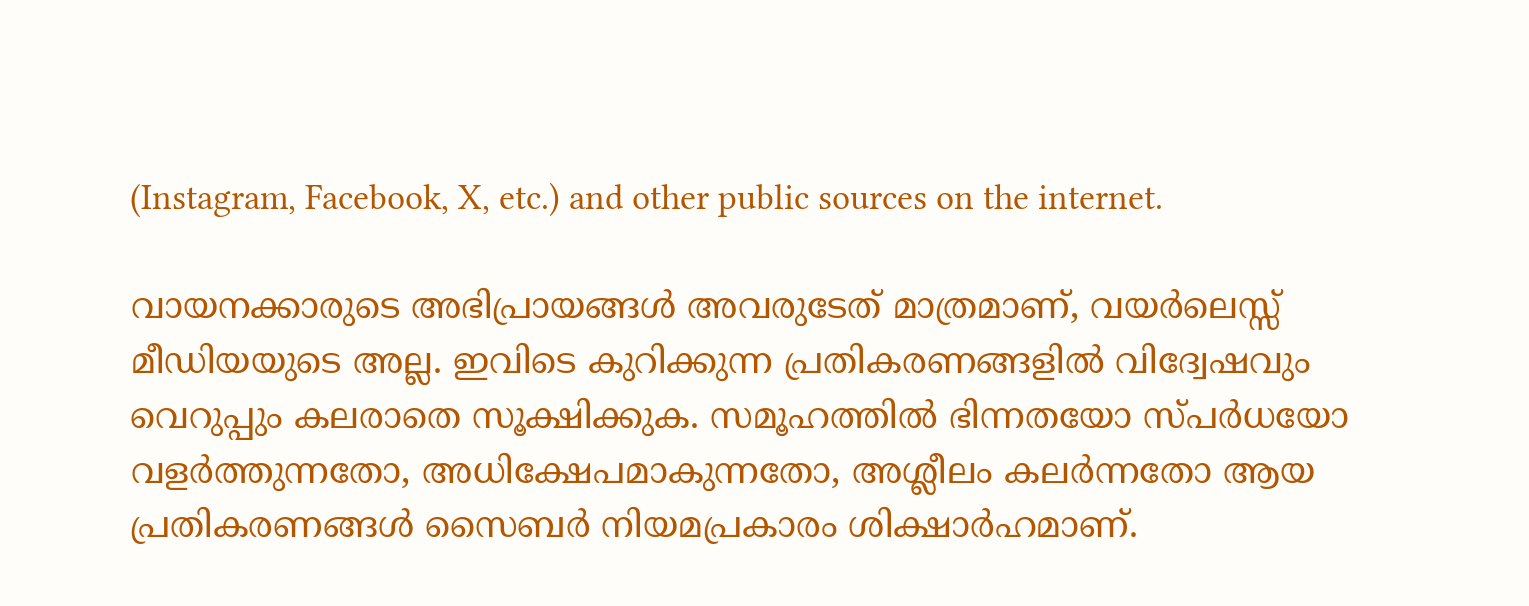(Instagram, Facebook, X, etc.) and other public sources on the internet.

വായനക്കാരുടെ അഭിപ്രായങ്ങള്‍ അവരുടേത് മാത്രമാണ്, വയർലെസ്സ് മീഡിയയുടെ അല്ല. ഇവിടെ കുറിക്കുന്ന പ്രതികരണങ്ങളിൽ വിദ്വേഷവും വെറുപ്പും കലരാതെ സൂക്ഷിക്കുക. സമൂഹത്തിൽ ഭിന്നതയോ സ്‌പർധയോ വളർത്തുന്നതോ, അധിക്ഷേപമാകുന്നതോ, അശ്ലീലം കലർന്നതോ ആയ പ്രതികരണങ്ങൾ സൈബർ നിയമപ്രകാരം ശിക്ഷാർഹമാണ്.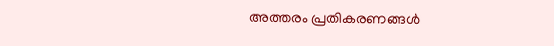അത്തരം പ്രതികരണങ്ങൾ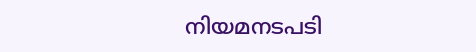നിയമനടപടി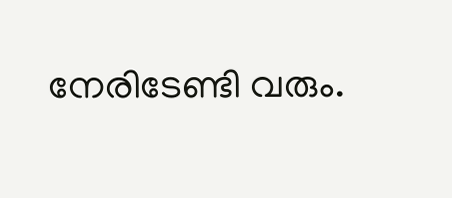നേരിടേണ്ടി വരും.